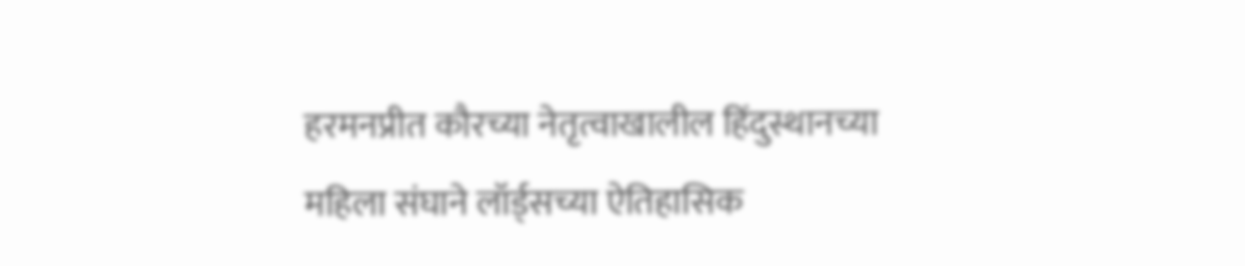हरमनप्रीत कौरच्या नेतृत्वाखालील हिंदुस्थानच्या महिला संघाने लॉर्ड्सच्या ऐतिहासिक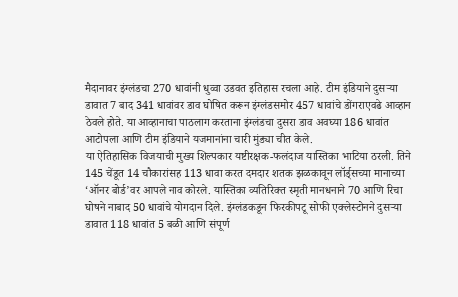मैदानावर इंग्लंडचा 270 धावांनी धुव्वा उडवत इतिहास रचला आहे. टीम इंडियाने दुसऱ्या डावात 7 बाद 341 धावांवर डाव घोषित करून इंग्लंडसमोर 457 धावांचे डोंगराएवढे आव्हान ठेवले होते. या आव्हानाचा पाठलाग करताना इंग्लंडचा दुसरा डाव अवघ्या 186 धावांत आटोपला आणि टीम इंडियाने यजमानांना चारी मुंड्या चीत केले.
या ऐतिहासिक विजयाची मुख्य शिल्पकार यष्टीरक्षक-फलंदाज यास्तिका भाटिया ठरली. तिने 145 चेंडूत 14 चौकारांसह 113 धावा करत दमदार शतक झळकावून लॉर्ड्सच्या मानाच्या ‘ऑनर बोर्ड’वर आपले नाव कोरले. यास्तिका व्यतिरिक्त स्मृती मानधनाने 70 आणि रिचा घोषने नाबाद 50 धावांचे योगदान दिले. इंग्लंडकडून फिरकीपटू सोफी एक्लेस्टोनने दुसऱ्या डावात 118 धावांत 5 बळी आणि संपूर्ण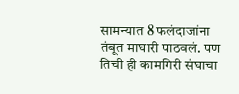सामन्यात 8 फलंदाजांना तंबूत माघारी पाठवलं. पण तिची ही कामगिरी संघाचा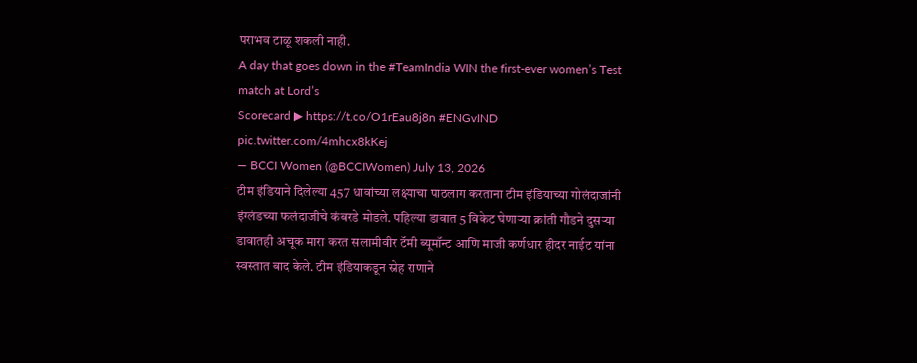पराभव टाळू शकली नाही.
A day that goes down in the #TeamIndia WIN the first-ever women’s Test match at Lord’s
Scorecard ▶ https://t.co/O1rEau8j8n #ENGvIND pic.twitter.com/4mhcx8kKej
— BCCI Women (@BCCIWomen) July 13, 2026
टीम इंडियाने दिलेल्या 457 धावांच्या लक्ष्याचा पाठलाग करताना टीम इंडियाच्या गोलंदाजांनी इंग्लंडच्या फलंदाजीचे कंबरडे मोडले. पहिल्या डावात 5 विकेट घेणाऱ्या क्रांती गौडने दुसऱ्या डावातही अचूक मारा करत सलामीवीर टॅमी ब्यूमॉन्ट आणि माजी कर्णधार हीदर नाईट यांना स्वस्तात बाद केले. टीम इंडियाकडून स्नेह राणाने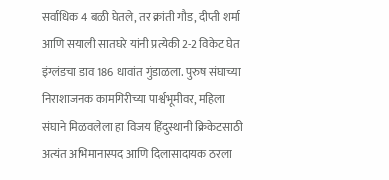सर्वाधिक 4 बळी घेतले, तर क्रांती गौड, दीप्ती शर्मा आणि सयाली सातघरे यांनी प्रत्येकी 2-2 विकेट घेत इंग्लंडचा डाव 186 धावांत गुंडाळला. पुरुष संघाच्या निराशाजनक कामगिरीच्या पार्श्वभूमीवर, महिला संघाने मिळवलेला हा विजय हिंदुस्थानी क्रिकेटसाठी अत्यंत अभिमानास्पद आणि दिलासादायक ठरला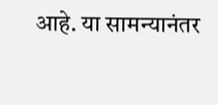आहे. या सामन्यानंतर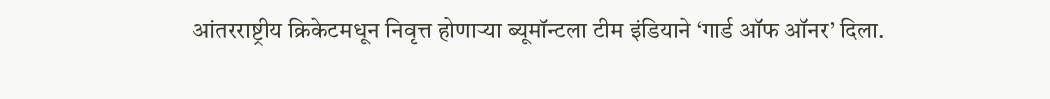आंतरराष्ट्रीय क्रिकेटमधून निवृत्त होणाऱ्या ब्यूमॉन्टला टीम इंडियाने ‘गार्ड ऑफ ऑनर’ दिला.